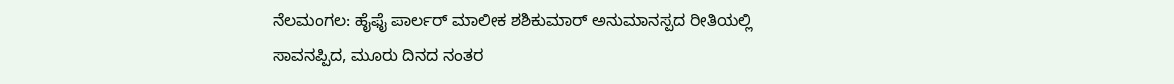ನೆಲಮಂಗಲ: ಹೈಫೈ ಪಾರ್ಲರ್ ಮಾಲೀಕ ಶಶಿಕುಮಾರ್ ಅನುಮಾನಸ್ಪದ ರೀತಿಯಲ್ಲಿ ಸಾವನಪ್ಪಿದ, ಮೂರು ದಿನದ ನಂತರ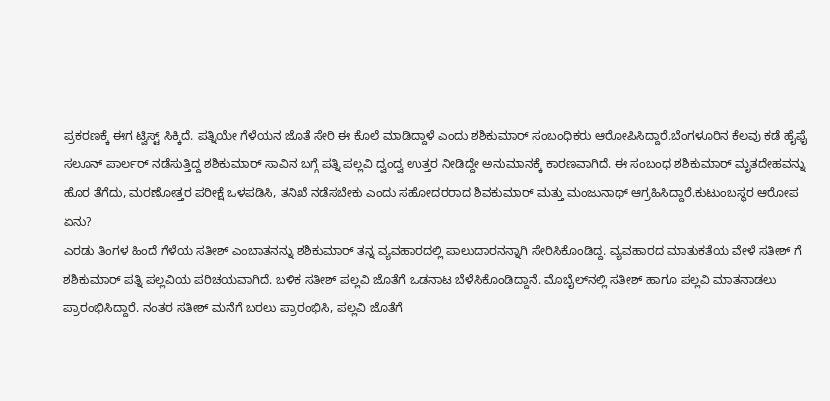ಪ್ರಕರಣಕ್ಕೆ ಈಗ ಟ್ವಿಸ್ಟ್ ಸಿಕ್ಕಿದೆ. ಪತ್ನಿಯೇ ಗೆಳೆಯನ ಜೊತೆ ಸೇರಿ ಈ ಕೊಲೆ ಮಾಡಿದ್ದಾಳೆ ಎಂದು ಶಶಿಕುಮಾರ್ ಸಂಬಂಧಿಕರು ಆರೋಪಿಸಿದ್ದಾರೆ.ಬೆಂಗಳೂರಿನ ಕೆಲವು ಕಡೆ ಹೈಫೈ ಸಲೂನ್ ಪಾರ್ಲರ್ ನಡೆಸುತ್ತಿದ್ದ ಶಶಿಕುಮಾರ್ ಸಾವಿನ ಬಗ್ಗೆ ಪತ್ನಿ ಪಲ್ಲವಿ ದ್ವಂದ್ವ ಉತ್ತರ ನೀಡಿದ್ದೇ ಅನುಮಾನಕ್ಕೆ ಕಾರಣವಾಗಿದೆ. ಈ ಸಂಬಂಧ ಶಶಿಕುಮಾರ್ ಮೃತದೇಹವನ್ನು ಹೊರ ತೆಗೆದು, ಮರಣೋತ್ತರ ಪರೀಕ್ಷೆ ಒಳಪಡಿಸಿ, ತನಿಖೆ ನಡೆಸಬೇಕು ಎಂದು ಸಹೋದರರಾದ ಶಿವಕುಮಾರ್ ಮತ್ತು ಮಂಜುನಾಥ್ ಆಗ್ರಹಿಸಿದ್ದಾರೆ.ಕುಟುಂಬಸ್ಥರ ಆರೋಪ ಏನು?
ಎರಡು ತಿಂಗಳ ಹಿಂದೆ ಗೆಳೆಯ ಸತೀಶ್ ಎಂಬಾತನನ್ನು ಶಶಿಕುಮಾರ್ ತನ್ನ ವ್ಯವಹಾರದಲ್ಲಿ ಪಾಲುದಾರನನ್ನಾಗಿ ಸೇರಿಸಿಕೊಂಡಿದ್ದ. ವ್ಯವಹಾರದ ಮಾತುಕತೆಯ ವೇಳೆ ಸತೀಶ್ ಗೆ ಶಶಿಕುಮಾರ್ ಪತ್ನಿ ಪಲ್ಲವಿಯ ಪರಿಚಯವಾಗಿದೆ. ಬಳಿಕ ಸತೀಶ್ ಪಲ್ಲವಿ ಜೊತೆಗೆ ಒಡನಾಟ ಬೆಳೆಸಿಕೊಂಡಿದ್ದಾನೆ. ಮೊಬೈಲ್‍ನಲ್ಲಿ ಸತೀಶ್ ಹಾಗೂ ಪಲ್ಲವಿ ಮಾತನಾಡಲು ಪ್ರಾರಂಭಿಸಿದ್ದಾರೆ. ನಂತರ ಸತೀಶ್ ಮನೆಗೆ ಬರಲು ಪ್ರಾರಂಭಿಸಿ, ಪಲ್ಲವಿ ಜೊತೆಗೆ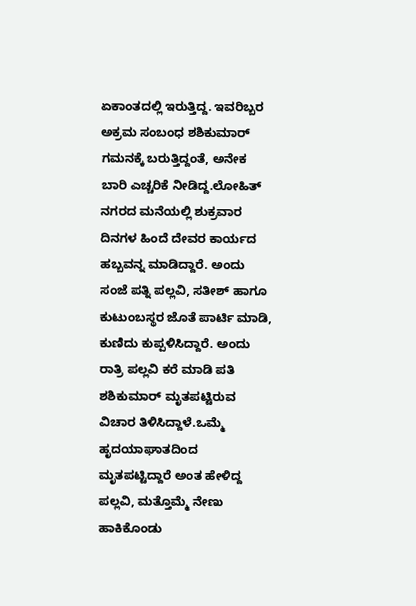ಏಕಾಂತದಲ್ಲಿ ಇರುತ್ತಿದ್ದ. ಇವರಿಬ್ಬರ ಅಕ್ರಮ ಸಂಬಂಧ ಶಶಿಕುಮಾರ್ ಗಮನಕ್ಕೆ ಬರುತ್ತಿದ್ದಂತೆ, ಅನೇಕ ಬಾರಿ ಎಚ್ಚರಿಕೆ ನೀಡಿದ್ದ.ಲೋಹಿತ್ ನಗರದ ಮನೆಯಲ್ಲಿ ಶುಕ್ರವಾರ ದಿನಗಳ ಹಿಂದೆ ದೇವರ ಕಾರ್ಯದ ಹಬ್ಬವನ್ನ ಮಾಡಿದ್ದಾರೆ. ಅಂದು ಸಂಜೆ ಪತ್ನಿ ಪಲ್ಲವಿ, ಸತೀಶ್ ಹಾಗೂ ಕುಟುಂಬಸ್ಥರ ಜೊತೆ ಪಾರ್ಟಿ ಮಾಡಿ, ಕುಣಿದು ಕುಪ್ಪಳಿಸಿದ್ದಾರೆ. ಅಂದು ರಾತ್ರಿ ಪಲ್ಲವಿ ಕರೆ ಮಾಡಿ ಪತಿ ಶಶಿಕುಮಾರ್ ಮೃತಪಟ್ಟಿರುವ ವಿಚಾರ ತಿಳಿಸಿದ್ದಾಳೆ.ಒಮ್ಮೆ ಹೃದಯಾಘಾತದಿಂದ ಮೃತಪಟ್ಟಿದ್ದಾರೆ ಅಂತ ಹೇಳಿದ್ದ ಪಲ್ಲವಿ, ಮತ್ತೊಮ್ಮೆ ನೇಣು ಹಾಕಿಕೊಂಡು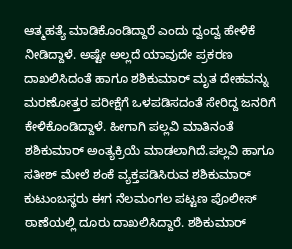ಆತ್ಮಹತ್ಯೆ ಮಾಡಿಕೊಂಡಿದ್ದಾರೆ ಎಂದು ದ್ವಂದ್ವ ಹೇಳಿಕೆ ನೀಡಿದ್ದಾಳೆ. ಅಷ್ಟೇ ಅಲ್ಲದೆ ಯಾವುದೇ ಪ್ರಕರಣ ದಾಖಲಿಸಿದಂತೆ ಹಾಗೂ ಶಶಿಕುಮಾರ್ ಮೃತ ದೇಹವನ್ನು ಮರಣೋತ್ತರ ಪರೀಕ್ಷೆಗೆ ಒಳಪಡಿಸದಂತೆ ಸೇರಿದ್ದ ಜನರಿಗೆ ಕೇಳಿಕೊಂಡಿದ್ದಾಳೆ. ಹೀಗಾಗಿ ಪಲ್ಲವಿ ಮಾತಿನಂತೆ ಶಶಿಕುಮಾರ್ ಅಂತ್ಯಕ್ರಿಯೆ ಮಾಡಲಾಗಿದೆ.ಪಲ್ಲವಿ ಹಾಗೂ ಸತೀಶ್ ಮೇಲೆ ಶಂಕೆ ವ್ಯಕ್ತಪಡಿಸಿರುವ ಶಶಿಕುಮಾರ್ ಕುಟುಂಬಸ್ಥರು ಈಗ ನೆಲಮಂಗಲ ಪಟ್ಟಣ ಪೊಲೀಸ್ ಠಾಣೆಯಲ್ಲಿ ದೂರು ದಾಖಲಿಸಿದ್ದಾರೆ. ಶಶಿಕುಮಾರ್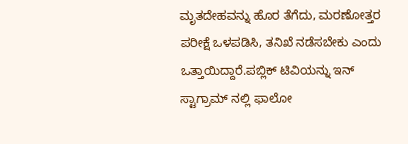ಮೃತದೇಹವನ್ನು ಹೊರ ತೆಗೆದು, ಮರಣೋತ್ತರ ಪರೀಕ್ಷೆ ಒಳಪಡಿಸಿ, ತನಿಖೆ ನಡೆಸಬೇಕು ಎಂದು ಒತ್ತಾಯಿದ್ದಾರೆ.ಪಬ್ಲಿಕ್ ಟಿವಿಯನ್ನು ಇನ್ ಸ್ಟಾಗ್ರಾಮ್ ನಲ್ಲಿ ಫಾಲೋ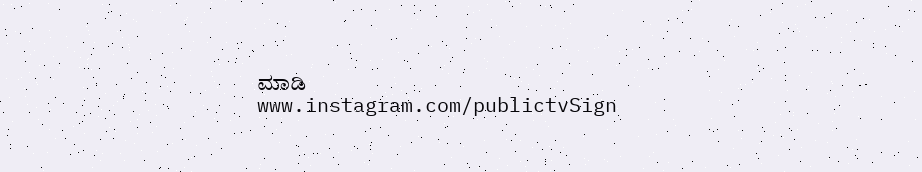ಮಾಡಿ www.instagram.com/publictvSign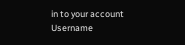in to your account
Username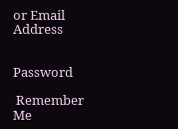or Email Address


Password

 Remember Me